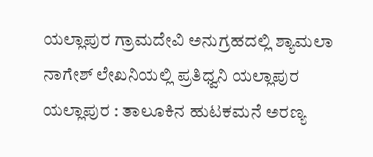ಯಲ್ಲಾಪುರ ಗ್ರಾಮದೇವಿ ಅನುಗ್ರಹದಲ್ಲಿ ಶ್ಯಾಮಲಾ ನಾಗೇಶ್ ಲೇಖನಿಯಲ್ಲಿ ಪ್ರತಿಧ್ವನಿ ಯಲ್ಲಾಪುರ
ಯಲ್ಲಾಪುರ : ತಾಲೂಕಿನ ಹುಟಕಮನೆ ಅರಣ್ಯ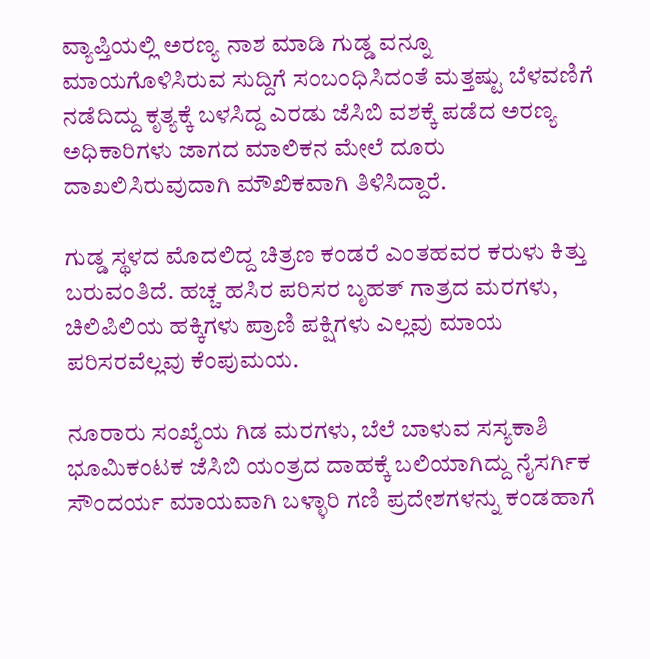ವ್ಯಾಪ್ತಿಯಲ್ಲಿ ಅರಣ್ಯ ನಾಶ ಮಾಡಿ ಗುಡ್ಡ ವನ್ನೂ ಮಾಯಗೊಳಿಸಿರುವ ಸುದ್ದಿಗೆ ಸಂಬಂಧಿಸಿದಂತೆ ಮತ್ತಷ್ಟು ಬೆಳವಣಿಗೆ ನಡೆದಿದ್ದು ಕೃತ್ಯಕ್ಕೆ ಬಳಸಿದ್ದ ಎರಡು ಜೆಸಿಬಿ ವಶಕ್ಕೆ ಪಡೆದ ಅರಣ್ಯ ಅಧಿಕಾರಿಗಳು ಜಾಗದ ಮಾಲಿಕನ ಮೇಲೆ ದೂರು ದಾಖಲಿಸಿರುವುದಾಗಿ ಮೌಖಿಕವಾಗಿ ತಿಳಿಸಿದ್ದಾರೆ.

ಗುಡ್ಡ ಸ್ಥಳದ ಮೊದಲಿದ್ದ ಚಿತ್ರಣ ಕಂಡರೆ ಎಂತಹವರ ಕರುಳು ಕಿತ್ತು ಬರುವಂತಿದೆ. ಹಚ್ಚ ಹಸಿರ ಪರಿಸರ ಬೃಹತ್ ಗಾತ್ರದ ಮರಗಳು, ಚಿಲಿಪಿಲಿಯ ಹಕ್ಕಿಗಳು ಪ್ರಾಣಿ ಪಕ್ಷಿಗಳು ಎಲ್ಲವು ಮಾಯ ಪರಿಸರವೆಲ್ಲವು ಕೆಂಪುಮಯ.

ನೂರಾರು ಸಂಖ್ಯೆಯ ಗಿಡ ಮರಗಳು, ಬೆಲೆ ಬಾಳುವ ಸಸ್ಯಕಾಶಿ ಭೂಮಿಕಂಟಕ ಜೆಸಿಬಿ ಯಂತ್ರದ ದಾಹಕ್ಕೆ ಬಲಿಯಾಗಿದ್ದು ನೈಸರ್ಗಿಕ ಸೌಂದರ್ಯ ಮಾಯವಾಗಿ ಬಳ್ಳಾರಿ ಗಣಿ ಪ್ರದೇಶಗಳನ್ನು ಕಂಡಹಾಗೆ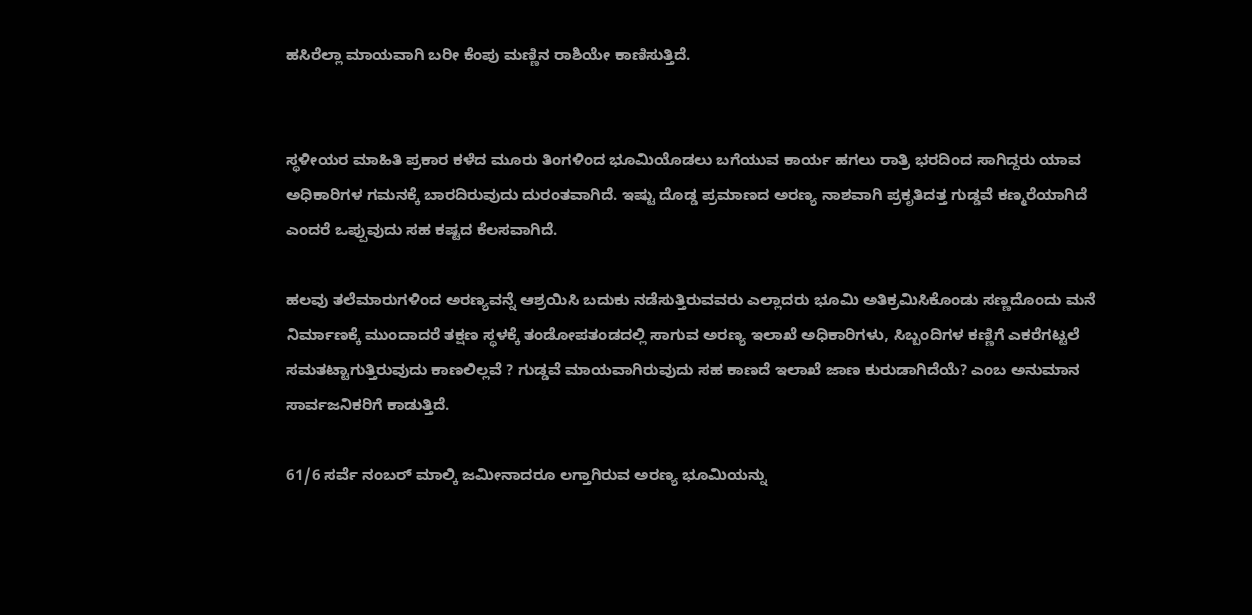ಹಸಿರೆಲ್ಲಾ ಮಾಯವಾಗಿ ಬರೀ ಕೆಂಪು ಮಣ್ಣಿನ ರಾಶಿಯೇ ಕಾಣಿಸುತ್ತಿದೆ.


ಸ್ಥಳೀಯರ ಮಾಹಿತಿ ಪ್ರಕಾರ ಕಳೆದ ಮೂರು ತಿಂಗಳಿಂದ ಭೂಮಿಯೊಡಲು ಬಗೆಯುವ ಕಾರ್ಯ ಹಗಲು ರಾತ್ರಿ ಭರದಿಂದ ಸಾಗಿದ್ದರು ಯಾವ ಅಧಿಕಾರಿಗಳ ಗಮನಕ್ಕೆ ಬಾರದಿರುವುದು ದುರಂತವಾಗಿದೆ. ಇಷ್ಟು ದೊಡ್ಡ ಪ್ರಮಾಣದ ಅರಣ್ಯ ನಾಶವಾಗಿ ಪ್ರಕೃತಿದತ್ತ ಗುಡ್ಡವೆ ಕಣ್ಮರೆಯಾಗಿದೆ ಎಂದರೆ ಒಪ್ಪುವುದು ಸಹ ಕಷ್ಟದ ಕೆಲಸವಾಗಿದೆ.

ಹಲವು ತಲೆಮಾರುಗಳಿಂದ ಅರಣ್ಯವನ್ನೆ ಆಶ್ರಯಿಸಿ ಬದುಕು ನಡೆಸುತ್ತಿರುವವರು ಎಲ್ಲಾದರು ಭೂಮಿ ಅತಿಕ್ರಮಿಸಿಕೊಂಡು ಸಣ್ಣದೊಂದು ಮನೆ ನಿರ್ಮಾಣಕ್ಕೆ ಮುಂದಾದರೆ ತಕ್ಷಣ ಸ್ಥಳಕ್ಕೆ ತಂಡೋಪತಂಡದಲ್ಲಿ ಸಾಗುವ ಅರಣ್ಯ ಇಲಾಖೆ ಅಧಿಕಾರಿಗಳು, ಸಿಬ್ಬಂದಿಗಳ ಕಣ್ಣಿಗೆ ಎಕರೆಗಟ್ಟಲೆ ಸಮತಟ್ಟಾಗುತ್ತಿರುವುದು ಕಾಣಲಿಲ್ಲವೆ ? ಗುಡ್ಡವೆ ಮಾಯವಾಗಿರುವುದು ಸಹ ಕಾಣದೆ ಇಲಾಖೆ ಜಾಣ ಕುರುಡಾಗಿದೆಯೆ? ಎಂಬ ಅನುಮಾನ ಸಾರ್ವಜನಿಕರಿಗೆ ಕಾಡುತ್ತಿದೆ.

61/6 ಸರ್ವೆ ನಂಬರ್ ಮಾಲ್ಕಿ ಜಮೀನಾದರೂ ಲಗ್ತಾಗಿರುವ ಅರಣ್ಯ ಭೂಮಿಯನ್ನು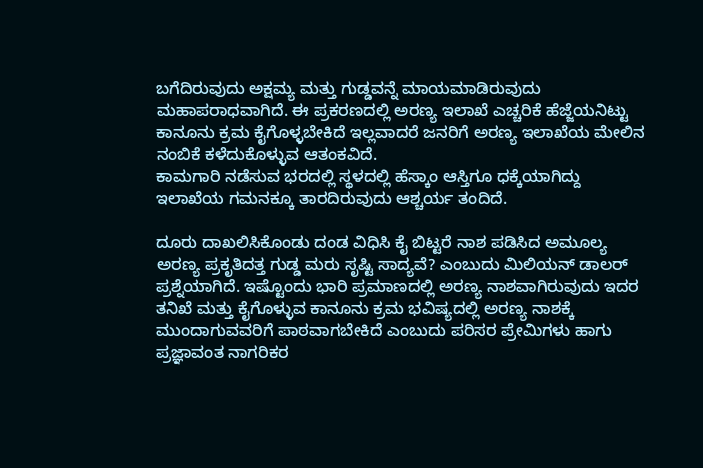ಬಗೆದಿರುವುದು ಅಕ್ಷಮ್ಯ ಮತ್ತು ಗುಡ್ಡವನ್ನೆ ಮಾಯಮಾಡಿರುವುದು ಮಹಾಪರಾಧವಾಗಿದೆ. ಈ ಪ್ರಕರಣದಲ್ಲಿ ಅರಣ್ಯ ಇಲಾಖೆ ಎಚ್ಚರಿಕೆ ಹೆಜ್ಜೆಯನಿಟ್ಟು ಕಾನೂನು ಕ್ರಮ ಕೈಗೊಳ್ಳಬೇಕಿದೆ ಇಲ್ಲವಾದರೆ ಜನರಿಗೆ ಅರಣ್ಯ ಇಲಾಖೆಯ ಮೇಲಿನ ನಂಬಿಕೆ ಕಳೆದುಕೊಳ್ಳುವ ಆತಂಕವಿದೆ.
ಕಾಮಗಾರಿ ನಡೆಸುವ ಭರದಲ್ಲಿ ಸ್ಥಳದಲ್ಲಿ ಹೆಸ್ಕಾಂ ಆಸ್ತಿಗೂ ಧಕ್ಕೆಯಾಗಿದ್ದು ಇಲಾಖೆಯ ಗಮನಕ್ಕೂ ತಾರದಿರುವುದು ಆಶ್ಚರ್ಯ ತಂದಿದೆ.

ದೂರು ದಾಖಲಿಸಿಕೊಂಡು ದಂಡ ವಿಧಿಸಿ ಕೈ ಬಿಟ್ಟರೆ ನಾಶ ಪಡಿಸಿದ ಅಮೂಲ್ಯ ಅರಣ್ಯ ಪ್ರಕೃತಿದತ್ತ ಗುಡ್ಡ ಮರು ಸೃಷ್ಟಿ ಸಾದ್ಯವೆ? ಎಂಬುದು ಮಿಲಿಯನ್ ಡಾಲರ್ ಪ್ರಶ್ನೆಯಾಗಿದೆ. ಇಷ್ಟೊಂದು ಭಾರಿ ಪ್ರಮಾಣದಲ್ಲಿ ಅರಣ್ಯ ನಾಶವಾಗಿರುವುದು ಇದರ ತನಿಖೆ ಮತ್ತು ಕೈಗೊಳ್ಳುವ ಕಾನೂನು ಕ್ರಮ ಭವಿಷ್ಯದಲ್ಲಿ ಅರಣ್ಯ ನಾಶಕ್ಕೆ ಮುಂದಾಗುವವರಿಗೆ ಪಾಠವಾಗಬೇಕಿದೆ ಎಂಬುದು ಪರಿಸರ ಪ್ರೇಮಿಗಳು ಹಾಗು ಪ್ರಜ್ಞಾವಂತ ನಾಗರಿಕರ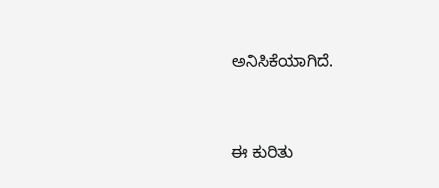ಅನಿಸಿಕೆಯಾಗಿದೆ.


ಈ ಕುರಿತು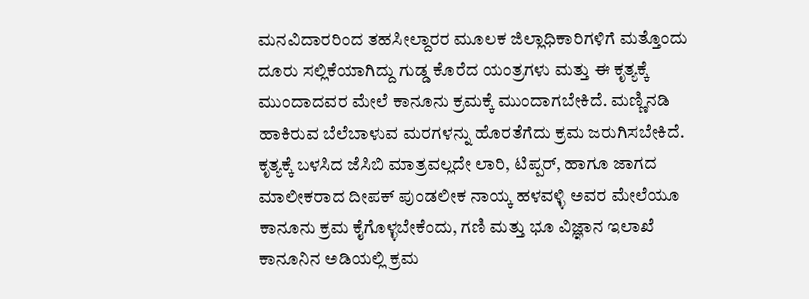ಮನವಿದಾರರಿಂದ ತಹಸೀಲ್ದಾರರ ಮೂಲಕ ಜಿಲ್ಲಾಧಿಕಾರಿಗಳಿಗೆ ಮತ್ತೊಂದು ದೂರು ಸಲ್ಲಿಕೆಯಾಗಿದ್ದು ಗುಡ್ಡ ಕೊರೆದ ಯಂತ್ರಗಳು ಮತ್ತು ಈ ಕೃತ್ಯಕ್ಕೆ ಮುಂದಾದವರ ಮೇಲೆ ಕಾನೂನು ಕ್ರಮಕ್ಕೆ ಮುಂದಾಗಬೇಕಿದೆ. ಮಣ್ಣಿನಡಿ ಹಾಕಿರುವ ಬೆಲೆಬಾಳುವ ಮರಗಳನ್ನು ಹೊರತೆಗೆದು ಕ್ರಮ ಜರುಗಿಸಬೇಕಿದೆ. ಕೃತ್ಯಕ್ಕೆ ಬಳಸಿದ ಜೆಸಿಬಿ ಮಾತ್ರವಲ್ಲದೇ ಲಾರಿ, ಟಿಪ್ಪರ್, ಹಾಗೂ ಜಾಗದ ಮಾಲೀಕರಾದ ದೀಪಕ್ ಪುಂಡಲೀಕ ನಾಯ್ಕ ಹಳವಳ್ಳಿ ಅವರ ಮೇಲೆಯೂ ಕಾನೂನು ಕ್ರಮ ಕೈಗೊಳ್ಳಬೇಕೆಂದು, ಗಣಿ ಮತ್ತು ಭೂ ವಿಜ್ಞಾನ ಇಲಾಖೆ ಕಾನೂನಿನ ಅಡಿಯಲ್ಲಿ ಕ್ರಮ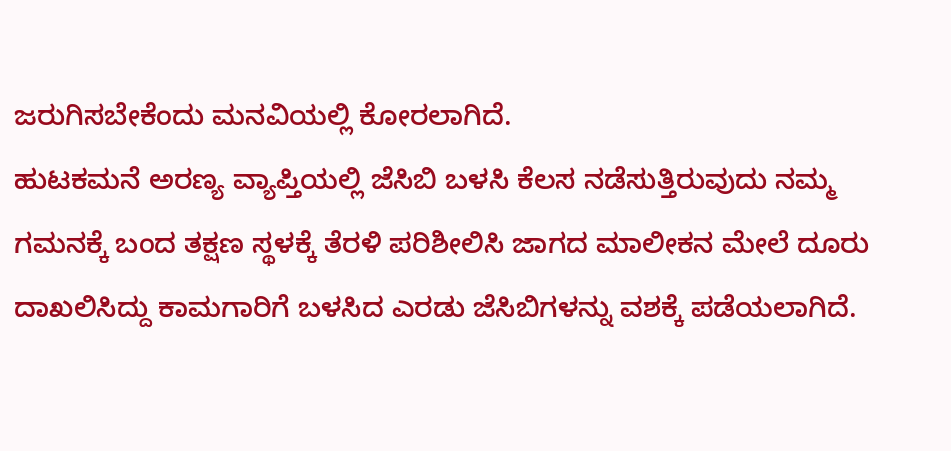ಜರುಗಿಸಬೇಕೆಂದು ಮನವಿಯಲ್ಲಿ ಕೋರಲಾಗಿದೆ.
ಹುಟಕಮನೆ ಅರಣ್ಯ ವ್ಯಾಪ್ತಿಯಲ್ಲಿ ಜೆಸಿಬಿ ಬಳಸಿ ಕೆಲಸ ನಡೆಸುತ್ತಿರುವುದು ನಮ್ಮ ಗಮನಕ್ಕೆ ಬಂದ ತಕ್ಷಣ ಸ್ಥಳಕ್ಕೆ ತೆರಳಿ ಪರಿಶೀಲಿಸಿ ಜಾಗದ ಮಾಲೀಕನ ಮೇಲೆ ದೂರು ದಾಖಲಿಸಿದ್ದು ಕಾಮಗಾರಿಗೆ ಬಳಸಿದ ಎರಡು ಜೆಸಿಬಿಗಳನ್ನು ವಶಕ್ಕೆ ಪಡೆಯಲಾಗಿದೆ.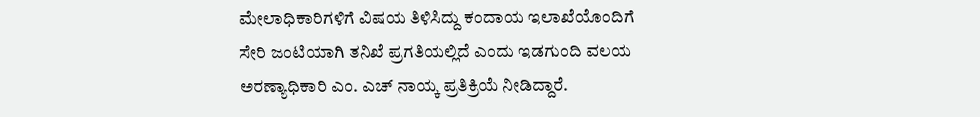ಮೇಲಾಧಿಕಾರಿಗಳಿಗೆ ವಿಷಯ ತಿಳಿಸಿದ್ದು ಕಂದಾಯ ಇಲಾಖೆಯೊಂದಿಗೆ ಸೇರಿ ಜಂಟಿಯಾಗಿ ತನಿಖೆ ಪ್ರಗತಿಯಲ್ಲಿದೆ ಎಂದು ಇಡಗುಂದಿ ವಲಯ ಅರಣ್ಯಾಧಿಕಾರಿ ಎಂ. ಎಚ್ ನಾಯ್ಕ ಪ್ರತಿಕ್ರಿಯೆ ನೀಡಿದ್ದಾರೆ.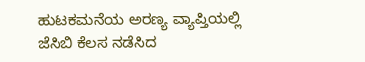ಹುಟಕಮನೆಯ ಅರಣ್ಯ ವ್ಯಾಪ್ತಿಯಲ್ಲಿ ಜೆಸಿಬಿ ಕೆಲಸ ನಡೆಸಿದ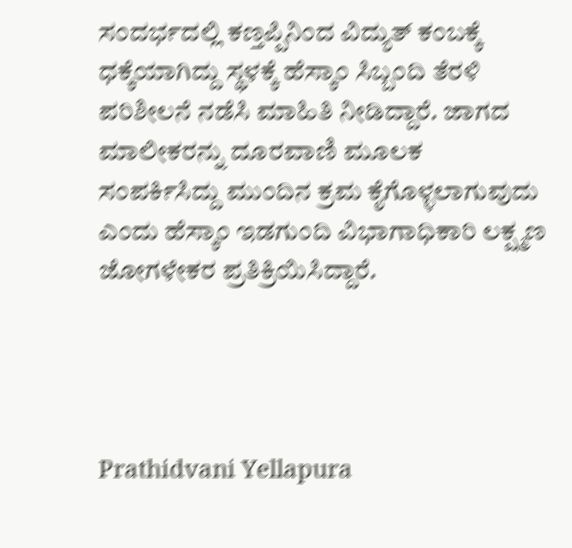ಸಂದರ್ಭದಲ್ಲಿ ಕಣ್ತಪ್ಪಿನಿಂದ ವಿದ್ಯುತ್ ಕಂಬಕ್ಕೆ ಧಕ್ಕೆಯಾಗಿದ್ದು ಸ್ಥಳಕ್ಕೆ ಹೆಸ್ಕಾಂ ಸಿಬ್ಬಂದಿ ತೆರಳಿ ಪರಿಶೀಲನೆ ನಡೆಸಿ ಮಾಹಿತಿ ನೀಡಿದ್ದಾರೆ. ಜಾಗದ ಮಾಲೀಕರನ್ನು ದೂರವಾಣಿ ಮೂಲಕ ಸಂಪರ್ಕಿಸಿದ್ದು ಮುಂದಿನ ಕ್ರಮ ಕೈಗೊಳ್ಳಲಾಗುವುದು ಎಂದು ಹೆಸ್ಕಾಂ ಇಡಗುಂದಿ ವಿಭಾಗಾಧಿಕಾರಿ ಲಕ್ಷ್ಮಣ ಜೋಗಳೇಕರ ಪ್ರತಿಕ್ರಿಯಿಸಿದ್ದಾರೆ.




Prathidvani Yellapura